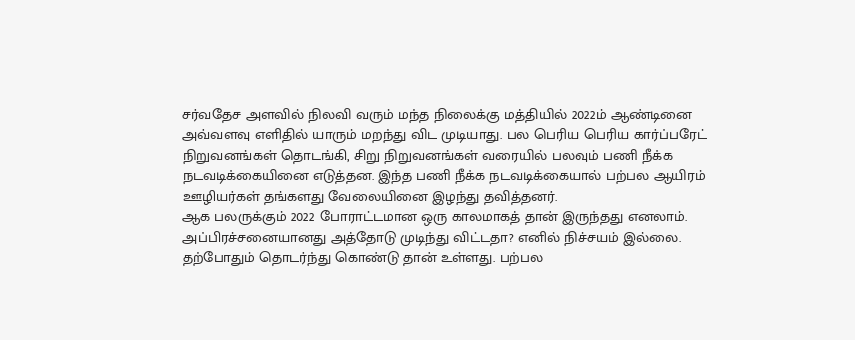சர்வதேச அளவில் நிலவி வரும் மந்த நிலைக்கு மத்தியில் 2022ம் ஆண்டினை அவ்வளவு எளிதில் யாரும் மறந்து விட முடியாது. பல பெரிய பெரிய கார்ப்பரேட் நிறுவனங்கள் தொடங்கி, சிறு நிறுவனங்கள் வரையில் பலவும் பணி நீக்க நடவடிக்கையினை எடுத்தன. இந்த பணி நீக்க நடவடிக்கையால் பற்பல ஆயிரம் ஊழியர்கள் தங்களது வேலையினை இழந்து தவித்தனர்.
ஆக பலருக்கும் 2022 போராட்டமான ஒரு காலமாகத் தான் இருந்தது எனலாம். அப்பிரச்சனையானது அத்தோடு முடிந்து விட்டதா? எனில் நிச்சயம் இல்லை. தற்போதும் தொடர்ந்து கொண்டு தான் உள்ளது. பற்பல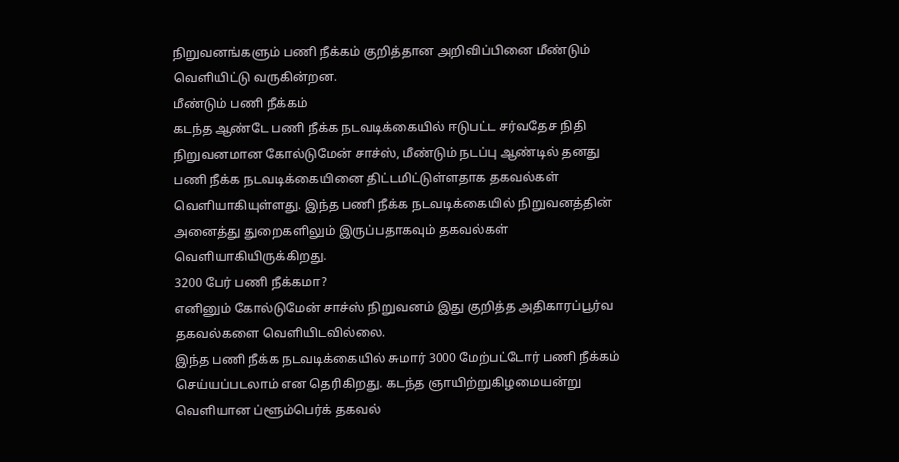நிறுவனங்களும் பணி நீக்கம் குறித்தான அறிவிப்பினை மீண்டும் வெளியிட்டு வருகின்றன.
மீண்டும் பணி நீக்கம்
கடந்த ஆண்டே பணி நீக்க நடவடிக்கையில் ஈடுபட்ட சர்வதேச நிதி நிறுவனமான கோல்டுமேன் சாச்ஸ், மீண்டும் நடப்பு ஆண்டில் தனது பணி நீக்க நடவடிக்கையினை திட்டமிட்டுள்ளதாக தகவல்கள் வெளியாகியுள்ளது. இந்த பணி நீக்க நடவடிக்கையில் நிறுவனத்தின் அனைத்து துறைகளிலும் இருப்பதாகவும் தகவல்கள் வெளியாகியிருக்கிறது.
3200 பேர் பணி நீக்கமா?
எனினும் கோல்டுமேன் சாச்ஸ் நிறுவனம் இது குறித்த அதிகாரப்பூர்வ தகவல்களை வெளியிடவில்லை.
இந்த பணி நீக்க நடவடிக்கையில் சுமார் 3000 மேற்பட்டோர் பணி நீக்கம் செய்யப்படலாம் என தெரிகிறது. கடந்த ஞாயிற்றுகிழமையன்று வெளியான ப்ளூம்பெர்க் தகவல்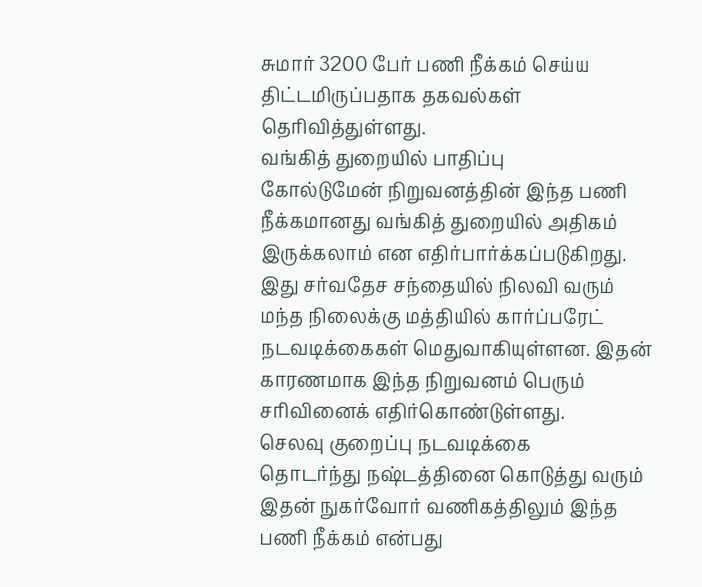சுமார் 3200 பேர் பணி நீக்கம் செய்ய திட்டமிருப்பதாக தகவல்கள் தெரிவித்துள்ளது.
வங்கித் துறையில் பாதிப்பு
கோல்டுமேன் நிறுவனத்தின் இந்த பணி நீக்கமானது வங்கித் துறையில் அதிகம் இருக்கலாம் என எதிர்பார்க்கப்படுகிறது. இது சர்வதேச சந்தையில் நிலவி வரும் மந்த நிலைக்கு மத்தியில் கார்ப்பரேட் நடவடிக்கைகள் மெதுவாகியுள்ளன. இதன் காரணமாக இந்த நிறுவனம் பெரும் சரிவினைக் எதிர்கொண்டுள்ளது.
செலவு குறைப்பு நடவடிக்கை
தொடர்ந்து நஷ்டத்தினை கொடுத்து வரும் இதன் நுகர்வோர் வணிகத்திலும் இந்த பணி நீக்கம் என்பது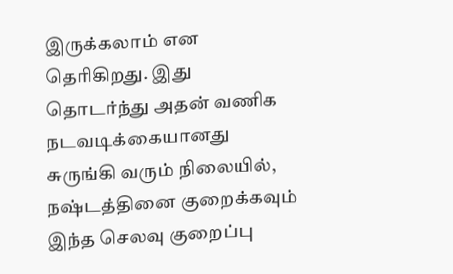இருக்கலாம் என தெரிகிறது. இது தொடர்ந்து அதன் வணிக நடவடிக்கையானது சுருங்கி வரும் நிலையில், நஷ்டத்தினை குறைக்கவும் இந்த செலவு குறைப்பு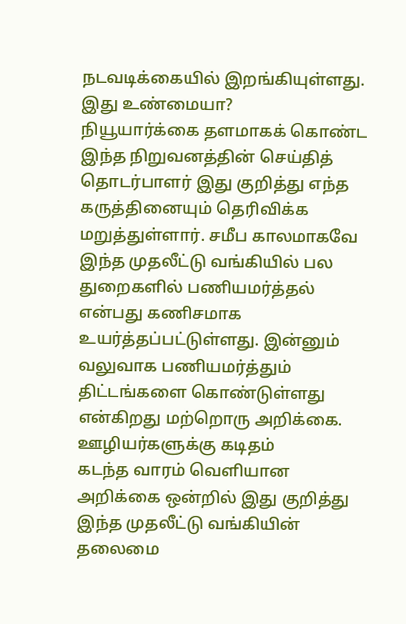நடவடிக்கையில் இறங்கியுள்ளது.
இது உண்மையா?
நியூயார்க்கை தளமாகக் கொண்ட இந்த நிறுவனத்தின் செய்தித் தொடர்பாளர் இது குறித்து எந்த கருத்தினையும் தெரிவிக்க மறுத்துள்ளார். சமீப காலமாகவே இந்த முதலீட்டு வங்கியில் பல துறைகளில் பணியமர்த்தல் என்பது கணிசமாக உயர்த்தப்பட்டுள்ளது. இன்னும் வலுவாக பணியமர்த்தும் திட்டங்களை கொண்டுள்ளது என்கிறது மற்றொரு அறிக்கை.
ஊழியர்களுக்கு கடிதம்
கடந்த வாரம் வெளியான அறிக்கை ஒன்றில் இது குறித்து இந்த முதலீட்டு வங்கியின் தலைமை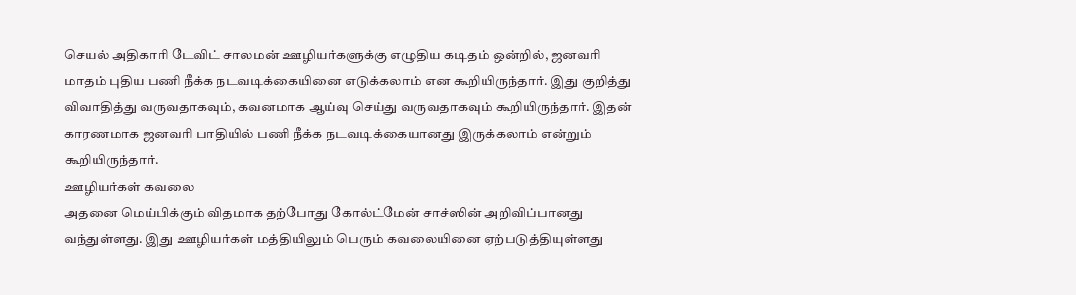செயல் அதிகாரி டேவிட் சாலமன் ஊழியர்களுக்கு எழுதிய கடிதம் ஒன்றில், ஜனவரி மாதம் புதிய பணி நீக்க நடவடிக்கையினை எடுக்கலாம் என கூறியிருந்தார். இது குறித்து விவாதித்து வருவதாகவும், கவனமாக ஆய்வு செய்து வருவதாகவும் கூறியிருந்தார். இதன் காரணமாக ஜனவரி பாதியில் பணி நீக்க நடவடிக்கையானது இருக்கலாம் என்றும் கூறியிருந்தார்.
ஊழியர்கள் கவலை
அதனை மெய்பிக்கும் விதமாக தற்போது கோல்ட்மேன் சாச்ஸின் அறிவிப்பானது வந்துள்ளது. இது ஊழியர்கள் மத்தியிலும் பெரும் கவலையினை ஏற்படுத்தியுள்ளது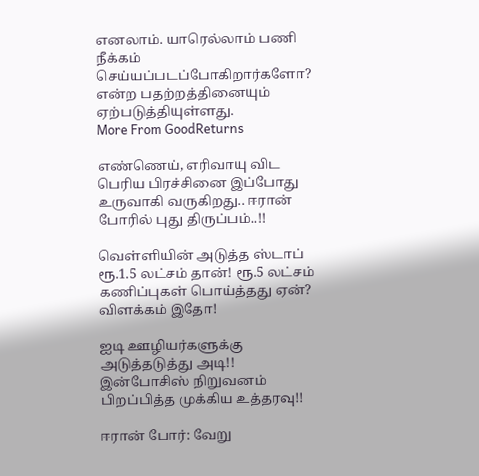எனலாம். யாரெல்லாம் பணி நீக்கம் செய்யப்படப்போகிறார்களோ? என்ற பதற்றத்தினையும் ஏற்படுத்தியுள்ளது.
More From GoodReturns

எண்ணெய், எரிவாயு விட பெரிய பிரச்சினை இப்போது உருவாகி வருகிறது.. ஈரான் போரில் புது திருப்பம்..!!

வெள்ளியின் அடுத்த ஸ்டாப் ரூ.1.5 லட்சம் தான்! ரூ.5 லட்சம் கணிப்புகள் பொய்த்தது ஏன்? விளக்கம் இதோ!

ஐடி ஊழியர்களுக்கு அடுத்தடுத்து அடி!! இன்போசிஸ் நிறுவனம் பிறப்பித்த முக்கிய உத்தரவு!!

ஈரான் போர்: வேறு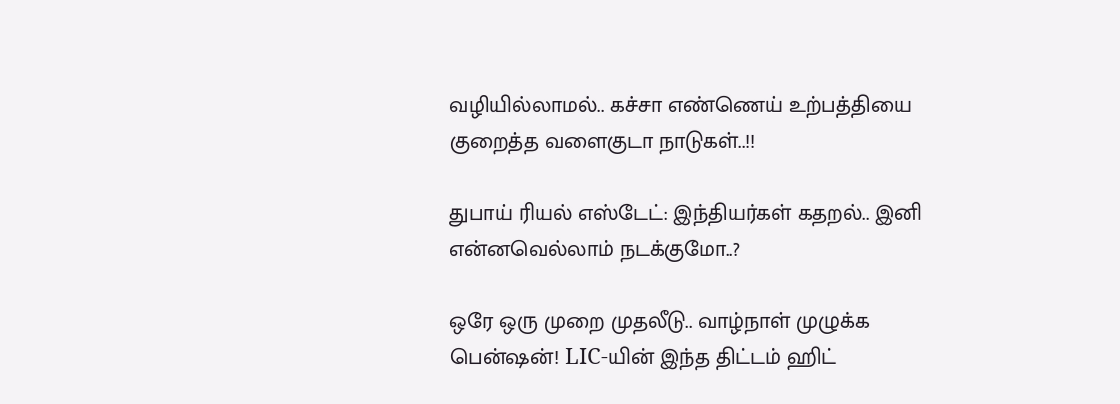வழியில்லாமல்.. கச்சா எண்ணெய் உற்பத்தியை குறைத்த வளைகுடா நாடுகள்..!!

துபாய் ரியல் எஸ்டேட்: இந்தியர்கள் கதறல்.. இனி என்னவெல்லாம் நடக்குமோ..?

ஒரே ஒரு முறை முதலீடு.. வாழ்நாள் முழுக்க பென்ஷன்! LIC-யின் இந்த திட்டம் ஹிட்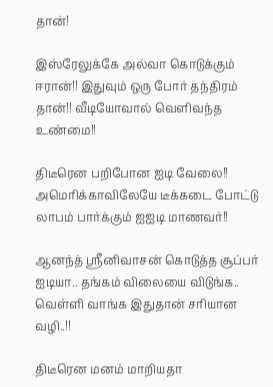தான்!

இஸ்ரேலுக்கே அல்வா கொடுக்கும் ஈரான்!! இதுவும் ஒரு போர் தந்திரம் தான்!! வீடியோவால் வெளிவந்த உண்மை!!

திடீரென பறிபோன ஐடி வேலை!! அமெரிக்காவிலேயே டீக்கடை போட்டு லாபம் பார்க்கும் ஐஐடி மாணவர்!!

ஆனந்த் ஸ்ரீனிவாசன் கொடுத்த சூப்பர் ஐடியா.. தங்கம் விலையை விடுங்க.. வெள்ளி வாங்க இதுதான் சரியான வழி..!!

திடீரென மனம் மாறியதா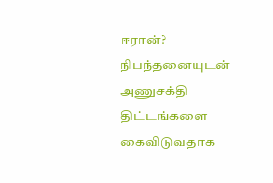ஈரான்? நிபந்தனையுடன் அணுசக்தி திட்டங்களை கைவிடுவதாக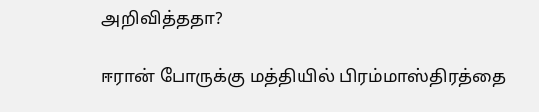அறிவித்ததா?

ஈரான் போருக்கு மத்தியில் பிரம்மாஸ்திரத்தை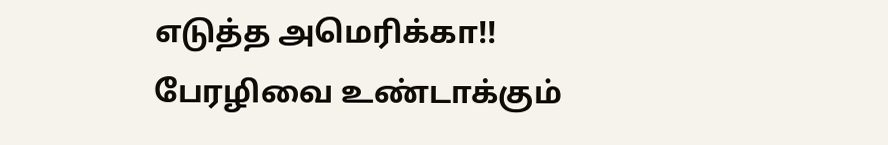எடுத்த அமெரிக்கா!! பேரழிவை உண்டாக்கும்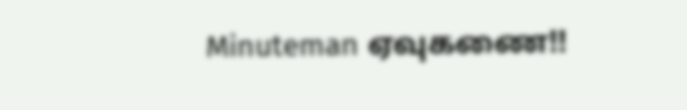Minuteman ஏவுகணை!!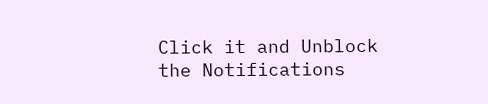Click it and Unblock the Notifications